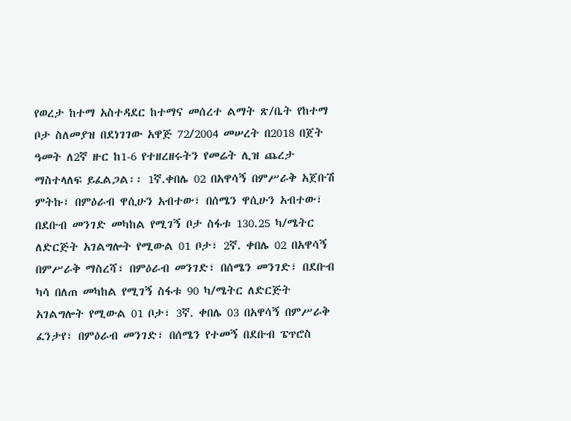የወረታ ከተማ አስተዳደር ከተማና መሰረተ ልማት ጽ/ቤት የከተማ ቦታ ስለመያዝ በደነገገው አዋጅ 72/2004 መሠረት በ2018 በጀት ዓመት ለ2ኛ ዙር ከ1-6 የተዘረዘሩትን የመሬት ሊዝ ጨረታ ማስተላለፍ ይፈልጋል፡፡ 1ኛ.ቀበሌ 02 በአዋሳኝ በምሥራቅ አጀቡሽ ምትኩ፣ በምዕራብ ዋሲሁን አብተው፣ በሰሜን ዋሲሁን አብተው፣ በደቡብ መንገድ መካከል የሚገኝ ቦታ ስፋቱ 130.25 ካ/ሜትር ለድርጅት አገልግሎት የሚውል 01 ቦታ፣ 2ኛ. ቀበሌ 02 በአዋሳኝ በምሥራቅ ማስረሻ፣ በምዕራብ መንገድ፣ በሰሜን መንገድ፣ በደቡብ ካሳ በለጠ መካከል የሚገኝ ስፋቱ 90 ካ/ሜትር ለድርጅት አገልግሎት የሚውል 01 ቦታ፣ 3ኛ. ቀበሌ 03 በአዋሳኝ በምሥራቅ ፈንታየ፣ በምዕራብ መንገድ፣ በሰሜን የተመኝ በደቡብ ፔጥሮስ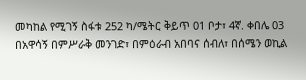መካከል የሚገኝ ስፋቱ 252 ካ/ሜትር ቅይጥ 01 ቦታ፣ 4ኛ. ቀበሌ 03 በአዋሳኝ በምሥራቅ መንገድ፣ በምዕራብ አበባና ሰብለ፣ በሰሜን ወኪል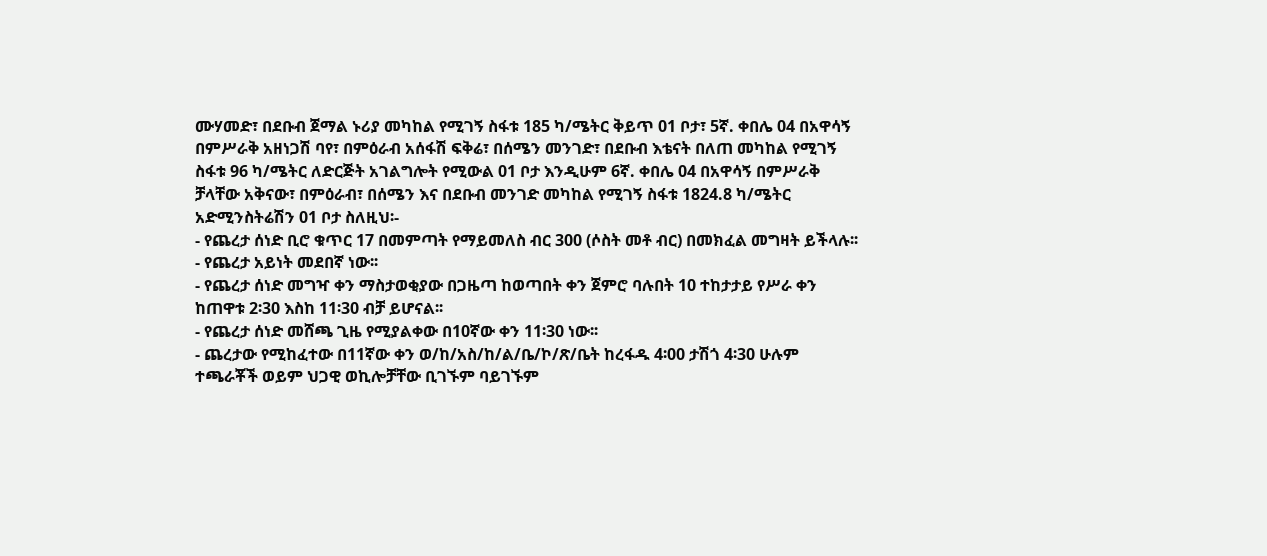ሙሃመድ፣ በደቡብ ጀማል ኑሪያ መካከል የሚገኝ ስፋቱ 185 ካ/ሜትር ቅይጥ 01 ቦታ፣ 5ኛ. ቀበሌ 04 በአዋሳኝ በምሥራቅ አዘነጋሽ ባየ፣ በምዕራብ አሰፋሽ ፍቅሬ፣ በሰሜን መንገድ፣ በደቡብ እቴናት በለጠ መካከል የሚገኝ ስፋቱ 96 ካ/ሜትር ለድርጅት አገልግሎት የሚውል 01 ቦታ እንዲሁም 6ኛ. ቀበሌ 04 በአዋሳኝ በምሥራቅ ቻላቸው አቅናው፣ በምዕራብ፣ በሰሜን እና በደቡብ መንገድ መካከል የሚገኝ ስፋቱ 1824.8 ካ/ሜትር አድሚንስትሬሽን 01 ቦታ ስለዚህ፡-
- የጨረታ ሰነድ ቢሮ ቁጥር 17 በመምጣት የማይመለስ ብር 300 (ሶስት መቶ ብር) በመክፈል መግዛት ይችላሉ፡፡
- የጨረታ አይነት መደበኛ ነው፡፡
- የጨረታ ሰነድ መግዣ ቀን ማስታወቂያው በጋዜጣ ከወጣበት ቀን ጀምሮ ባሉበት 10 ተከታታይ የሥራ ቀን ከጠዋቱ 2፡30 እስከ 11፡30 ብቻ ይሆናል፡፡
- የጨረታ ሰነድ መሸጫ ጊዜ የሚያልቀው በ10ኛው ቀን 11፡30 ነው፡፡
- ጨረታው የሚከፈተው በ11ኛው ቀን ወ/ከ/አስ/ከ/ል/ቤ/ኮ/ጽ/ቤት ከረፋዱ 4፡00 ታሽጎ 4፡30 ሁሉም ተጫራቾች ወይም ህጋዊ ወኪሎቻቸው ቢገኙም ባይገኙም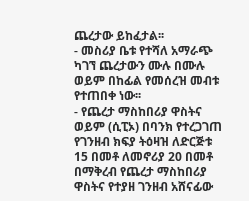ጨረታው ይከፈታል፡፡
- መስሪያ ቤቱ የተሻለ አማራጭ ካገኘ ጨረታውን ሙሉ በሙሉ ወይም በከፊል የመሰረዝ መብቱ የተጠበቀ ነው፡፡
- የጨረታ ማስከበሪያ ዋስትና ወይም (ሲፒኦ) በባንክ የተረጋገጠ የገንዘብ ክፍያ ትዕዛዝ ለድርጅቱ 15 በመቶ ለመኖሪያ 20 በመቶ በማቅረብ የጨረታ ማስከበሪያ ዋስትና የተያዘ ገንዘብ አሸናፊው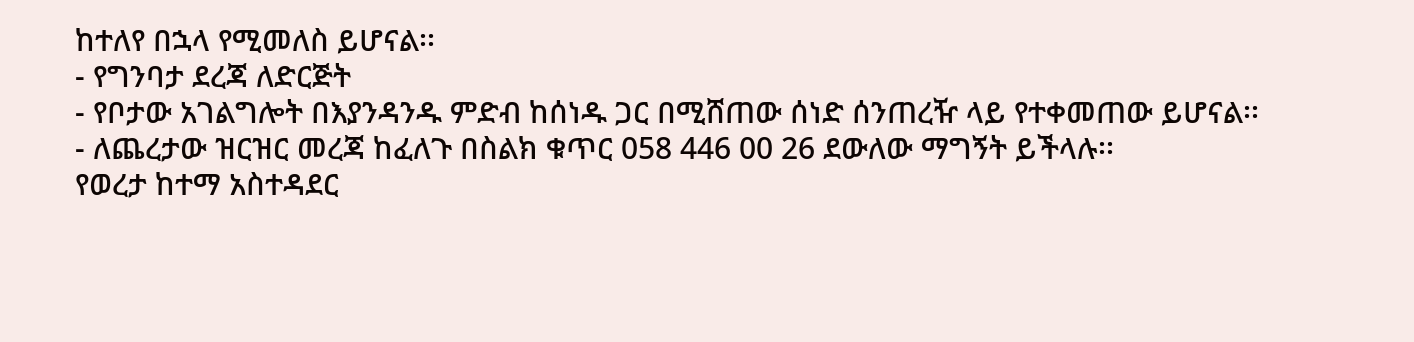ከተለየ በኋላ የሚመለስ ይሆናል፡፡
- የግንባታ ደረጃ ለድርጅት
- የቦታው አገልግሎት በእያንዳንዱ ምድብ ከሰነዱ ጋር በሚሸጠው ሰነድ ሰንጠረዥ ላይ የተቀመጠው ይሆናል፡፡
- ለጨረታው ዝርዝር መረጃ ከፈለጉ በስልክ ቁጥር 058 446 00 26 ደውለው ማግኝት ይችላሉ፡፡
የወረታ ከተማ አስተዳደር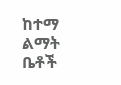ከተማ ልማት ቤቶች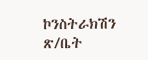ኮንስትራክሽን ጽ/ቤት